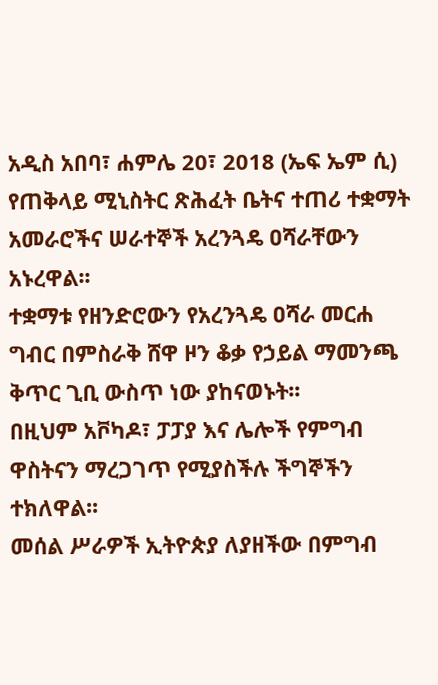አዲስ አበባ፣ ሐምሌ 20፣ 2018 (ኤፍ ኤም ሲ) የጠቅላይ ሚኒስትር ጽሕፈት ቤትና ተጠሪ ተቋማት አመራሮችና ሠራተኞች አረንጓዴ ዐሻራቸውን አኑረዋል፡፡
ተቋማቱ የዘንድሮውን የአረንጓዴ ዐሻራ መርሐ ግብር በምስራቅ ሸዋ ዞን ቆቃ የኃይል ማመንጫ ቅጥር ጊቢ ውስጥ ነው ያከናወኑት፡፡
በዚህም አቮካዶ፣ ፓፓያ እና ሌሎች የምግብ ዋስትናን ማረጋገጥ የሚያስችሉ ችግኞችን ተክለዋል፡፡
መሰል ሥራዎች ኢትዮጵያ ለያዘችው በምግብ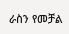ራስን የመቻል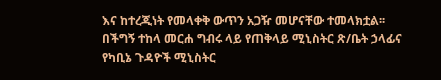እና ከተረጂነት የመላቀቅ ውጥን አጋዥ መሆናቸው ተመላክቷል፡፡
በችግኝ ተከላ መርሐ ግብሩ ላይ የጠቅላይ ሚኒስትር ጽ/ቤት ኃላፊና የካቢኔ ጉዳዮች ሚኒስትር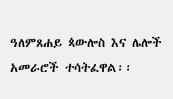ዓለምጸሐይ ጳውሎስ እና ሌሎች አመራሮች ተሳትፈዋል፡፡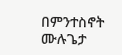በምንተስኖት ሙሉጌታ